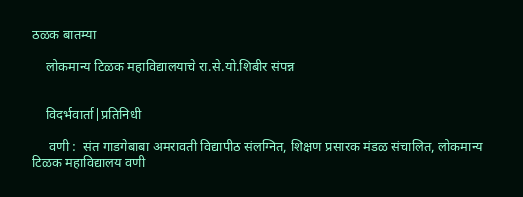ठळक बातम्या

    लोकमान्य टिळक महाविद्यालयाचे रा.से.यो.शिबीर संपन्न


    विदर्भवार्ता|प्रतिनिधी

     वणी :  संत गाडगेबाबा अमरावती विद्यापीठ संलग्नित, शिक्षण प्रसारक मंडळ संचालित, लोकमान्य टिळक महाविद्यालय वणी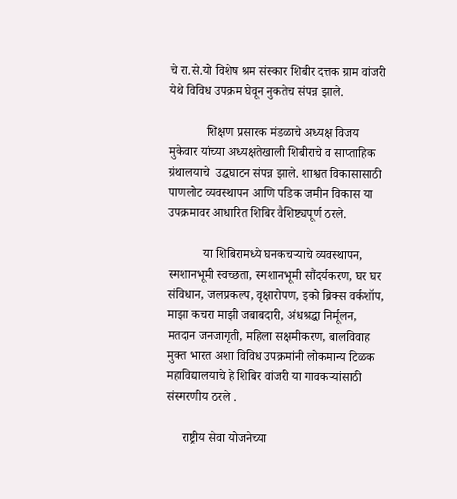चे रा.से.यो विशेष श्रम संस्कार शिबीर दत्तक ग्राम वांजरी येथे विविध उपक्रम घेवून नुकतेच संपन्न झाले.

            शिक्षण प्रसारक मंडळाचे अध्यक्ष विजय मुकेवार यांच्या अध्यक्षतेखाली शिबीराचे व साप्ताहिक ग्रंथालयाचे  उद्घघाटन संपन्न झाले. शाश्वत विकासासाठी पाणलोट व्यवस्थापन आणि पडिक जमीन विकास या उपक्रमावर आधारित शिबिर वैशिष्ट्यपूर्ण ठरले.

           या शिबिरामध्ये घनकचऱ्याचे व्यवस्थापन, स्मशानभूमी स्वच्छता, स्मशानभूमी सौंदर्यकरण, घर घर संविधान, जलप्रकल्प, वृक्षारोपण, इको ब्रिक्स वर्कशॉप, माझा कचरा माझी जबाबदारी, अंधश्रद्धा निर्मूलन, मतदान जनजागृती, महिला सक्षमीकरण, बालविवाह मुक्त भारत अशा विविध उपक्रमांनी लोकमान्य टिळक महाविद्यालयाचे हे शिबिर वांजरी या गावकऱ्यांसाठी संस्मरणीय ठरले .

     राष्ट्रीय सेवा योजनेच्या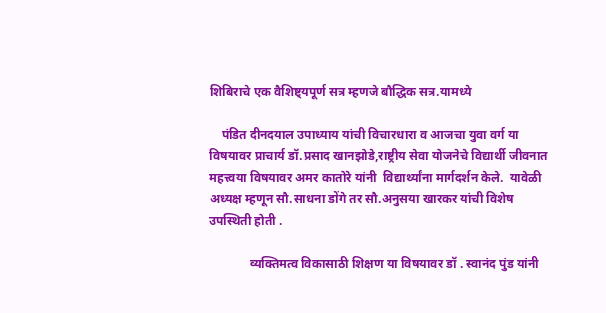शिबिराचे एक वैशिष्ट्यपूर्ण सत्र म्हणजे बौद्धिक सत्र.यामध्ये

    पंडित दीनदयाल उपाध्याय यांची विचारधारा व आजचा युवा वर्ग या विषयावर प्राचार्य डॉ.प्रसाद खानझोडे,राष्ट्रीय सेवा योजनेचे विद्यार्थी जीवनात महत्त्वया विषयावर अमर कातोरे यांनी  विद्यार्थ्यांना मार्गदर्शन केले.  यावेळी अध्यक्ष म्हणून सौ.साधना डोंगे तर सौ.अनुसया खारकर यांची विशेष उपस्थिती होती .

             व्यक्तिमत्व विकासाठी शिक्षण या विषयावर डॉ . स्वानंद पुंड यांनी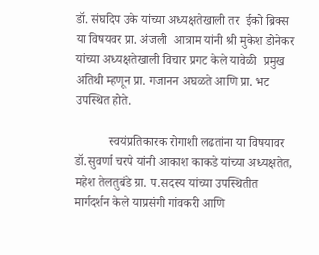डॉ. संघदिप उके यांच्या अध्यक्षतेखाली तर  ईको ब्रिक्स या विषयवर प्रा. अंजली  आत्राम यांनी श्री मुकेश डोनेकर यांच्या अध्यक्षतेखाली विचार प्रगट केले यावेळी  प्रमुख अतिथी म्हणून प्रा. गजानन अघळते आणि प्रा. भट उपस्थित होते.

           स्वयंप्रतिकारक रोगाशी लढतांना या विषयावर डॉ.सुवर्णा चरपे यांनी आकाश काकडे यांच्या अध्यक्षतेत, महेश तेलतुबंडे ग्रा. प.सदस्य यांच्या उपस्थितीत मार्गदर्शन केले याप्रसंगी गांवकरी आणि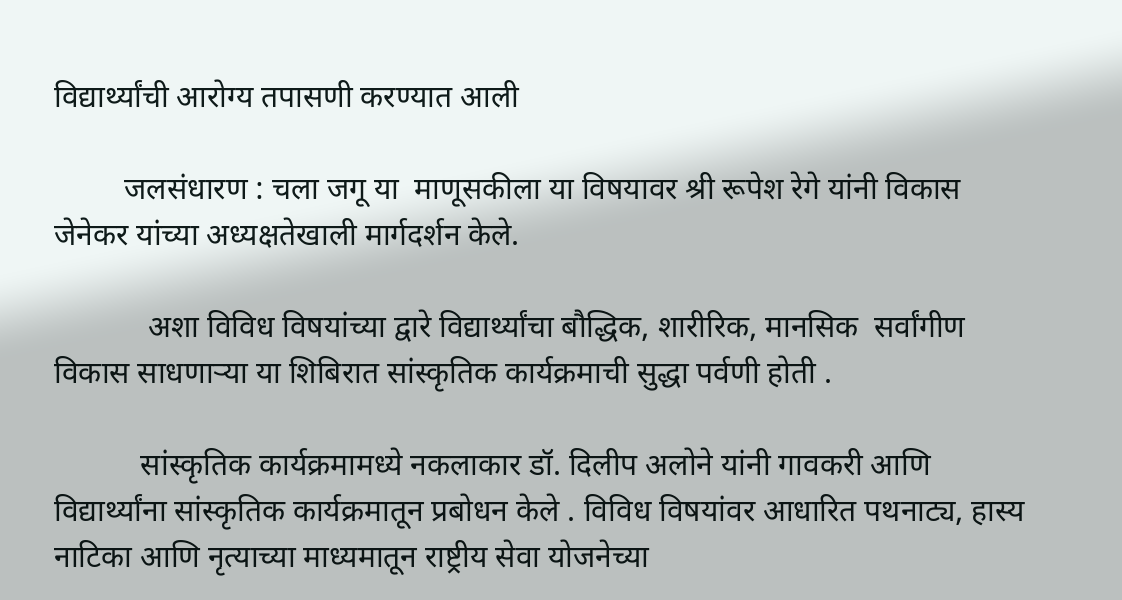विद्यार्थ्यांची आरोग्य तपासणी करण्यात आली

         जलसंधारण : चला जगू या  माणूसकीला या विषयावर श्री रूपेश रेगे यांनी विकास जेनेकर यांच्या अध्यक्षतेखाली मार्गदर्शन केले.

            अशा विविध विषयांच्या द्वारे विद्यार्थ्यांचा बौद्धिक, शारीरिक, मानसिक  सर्वांगीण विकास साधणाऱ्या या शिबिरात सांस्कृतिक कार्यक्रमाची सुद्धा पर्वणी होती .

           सांस्कृतिक कार्यक्रमामध्ये नकलाकार डॉ. दिलीप अलोने यांनी गावकरी आणि विद्यार्थ्यांना सांस्कृतिक कार्यक्रमातून प्रबोधन केले . विविध विषयांवर आधारित पथनाट्य, हास्य नाटिका आणि नृत्याच्या माध्यमातून राष्ट्रीय सेवा योजनेच्या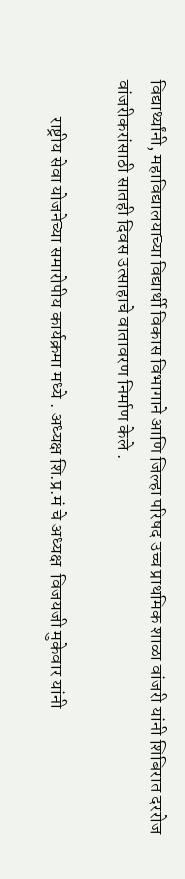विद्यार्थ्यांनी, महाविद्यालयाच्या विद्यार्थी विकास विभागाने आणि जिल्हा परिषद उच्च प्राथमिक शाळा वांजरी यांनी शिबिरात दररोज वांजरीकरांसाठी सातही दिवस उत्साहाचे वातावरण निर्माण केले .

          राष्ट्रीय सेवा योजनेच्या समारोपीय कार्यक्रमा मध्ये . अध्यक्ष शि.प्र.मं चे अध्यक्ष  विजयजी मुकेवार यांनी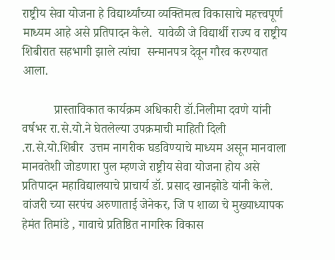राष्ट्रीय सेवा योजना हे विद्यार्थ्यांच्या व्यक्तिमत्व विकासाचे महत्त्वपूर्ण माध्यम आहे असे प्रतिपादन केले.  यावेळी जे विद्यार्थी राज्य व राष्ट्रीय शिबीरात सहभागी झाले त्यांचा  सन्मानपत्र देवून गौरव करण्यात आला.

          प्रास्ताविकात कार्यक्रम अधिकारी डॉ.निलीमा दवणे यांनी वर्षभर रा.से.यो.ने घेतलेल्या उपक्रमाची माहिती दिली .रा.से.यो.शिबीर  उत्तम नागरीक घडविण्याचे माध्यम असून मानवाला  मानवतेशी जोडणारा पुल म्हणजे राष्ट्रीय सेवा योजना होय असे प्रतिपादन महाविद्यालयाचे प्राचार्य डॉ. प्रसाद खानझोडे यांनी केले. वांजरी च्या सरपंच अरुणाताई जेनेकर, जि प शाळा चे मुख्याध्यापक हेमंत तिमांडे , गावाचे प्रतिष्ठित नागरिक विकास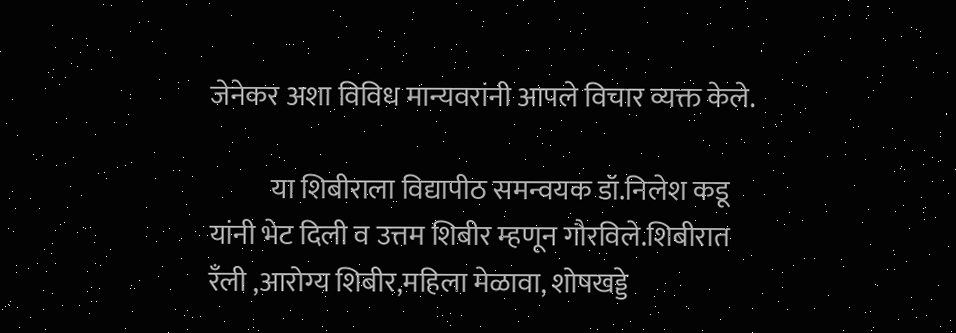जेनेकर अशा विविध मान्यवरांनी आपले विचार व्यक्त केले.

           या शिबीराला विद्यापीठ समन्वयक डॉ.निलेश कडू यांनी भेट दिली व उत्तम शिबीर म्हणून गौरविले.शिबीरात रँली ,आरोग्य शिबीर,महिला मेळावा, शोषखड्डे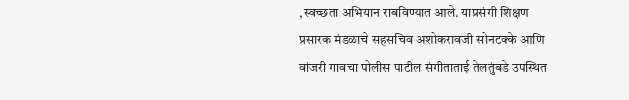,स्वच्छता अभियान राबविण्यात आले. याप्रसंगी शिक्षण प्रसारक मंडळाचे सहसचिव अशोकरावजी सोनटक्के आणि वांजरी गावचा पोलीस पाटील संगीताताई तेलतुंबडे उपस्थित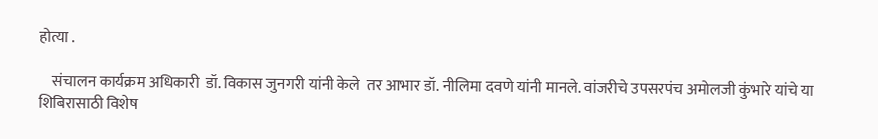होत्या .

    संचालन कार्यक्रम अधिकारी  डॉ. विकास जुनगरी यांनी केले  तर आभार डॉ. नीलिमा दवणे यांनी मानले. वांजरीचे उपसरपंच अमोलजी कुंभारे यांचे या शिबिरासाठी विशेष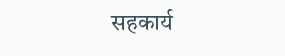सहकार्य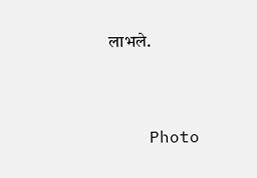लाभले.



    Photo